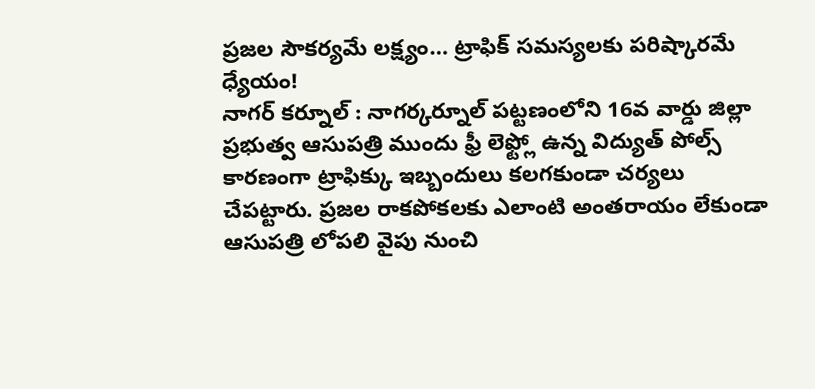ప్రజల సౌకర్యమే లక్ష్యం… ట్రాఫిక్ సమస్యలకు పరిష్కారమే ధ్యేయం!
నాగర్ కర్నూల్ : నాగర్కర్నూల్ పట్టణంలోని 16వ వార్డు జిల్లా ప్రభుత్వ ఆసుపత్రి ముందు ఫ్రీ లెఫ్ట్లో ఉన్న విద్యుత్ పోల్స్ కారణంగా ట్రాఫిక్కు ఇబ్బందులు కలగకుండా చర్యలు చేపట్టారు. ప్రజల రాకపోకలకు ఎలాంటి అంతరాయం లేకుండా ఆసుపత్రి లోపలి వైపు నుంచి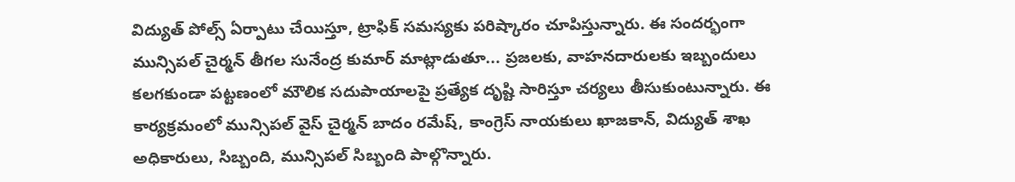విద్యుత్ పోల్స్ ఏర్పాటు చేయిస్తూ, ట్రాఫిక్ సమస్యకు పరిష్కారం చూపిస్తున్నారు. ఈ సందర్భంగా మున్సిపల్ చైర్మన్ తీగల సునేంద్ర కుమార్ మాట్లాడుతూ... ప్రజలకు, వాహనదారులకు ఇబ్బందులు కలగకుండా పట్టణంలో మౌలిక సదుపాయాలపై ప్రత్యేక దృష్టి సారిస్తూ చర్యలు తీసుకుంటున్నారు. ఈ కార్యక్రమంలో మున్సిపల్ వైస్ చైర్మన్ బాదం రమేష్, కాంగ్రెస్ నాయకులు ఖాజకాన్, విద్యుత్ శాఖ అధికారులు, సిబ్బంది, మున్సిపల్ సిబ్బంది పాల్గొన్నారు.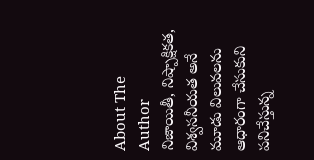About The Author
నిజాయితీ, నిష్పాక్షికత, విశ్వసనీయత అనే మూడు విలువలను ఆధారంగా చేసుకుని పనిచేస్తున్న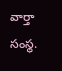వార్తా సంస్థ.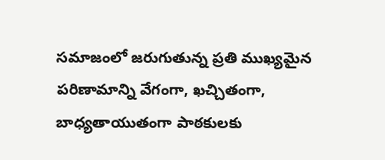సమాజంలో జరుగుతున్న ప్రతి ముఖ్యమైన పరిణామాన్ని వేగంగా, ఖచ్చితంగా, బాధ్యతాయుతంగా పాఠకులకు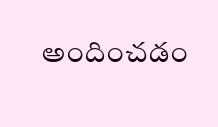అందించడం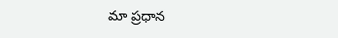మా ప్రధాన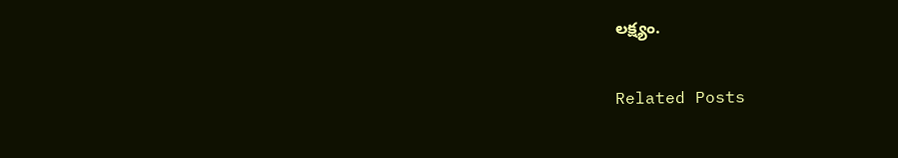లక్ష్యం.

Related Posts